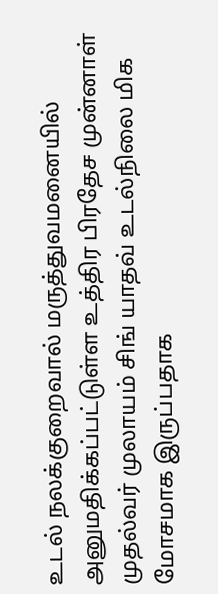உடல் நலக்குறைவால் மருத்துவமனையில் அனுமதிக்கப்பட்டுள்ள உத்திர பிரதேச முன்னாள் முதல்வர் முலாயம் சிங் யாதவ் உடல்நிலை மிக மோசமாக இருப்பதாக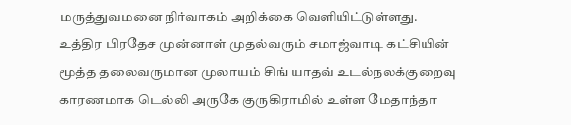மருத்துவமனை நிர்வாகம் அறிக்கை வெளியிட்டுள்ளது.
உத்திர பிரதேச முன்னாள் முதல்வரும் சமாஜ்வாடி கட்சியின் மூத்த தலைவருமான முலாயம் சிங் யாதவ் உடல்நலக்குறைவு காரணமாக டெல்லி அருகே குருகிராமில் உள்ள மேதாந்தா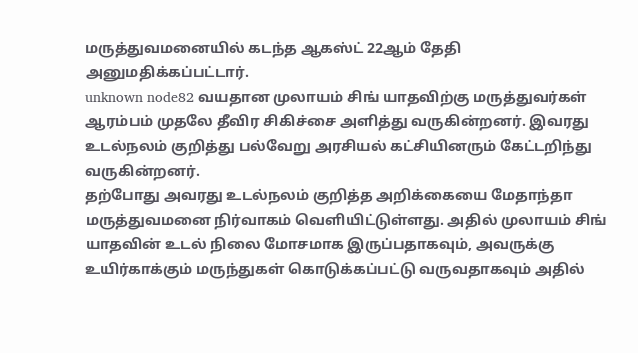மருத்துவமனையில் கடந்த ஆகஸ்ட் 22ஆம் தேதி அனுமதிக்கப்பட்டார்.
unknown node82 வயதான முலாயம் சிங் யாதவிற்கு மருத்துவர்கள் ஆரம்பம் முதலே தீவிர சிகிச்சை அளித்து வருகின்றனர். இவரது உடல்நலம் குறித்து பல்வேறு அரசியல் கட்சியினரும் கேட்டறிந்து வருகின்றனர்.
தற்போது அவரது உடல்நலம் குறித்த அறிக்கையை மேதாந்தா மருத்துவமனை நிர்வாகம் வெளியிட்டுள்ளது. அதில் முலாயம் சிங் யாதவின் உடல் நிலை மோசமாக இருப்பதாகவும், அவருக்கு உயிர்காக்கும் மருந்துகள் கொடுக்கப்பட்டு வருவதாகவும் அதில்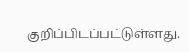குறிப்பிடப்பட்டுள்ளது.